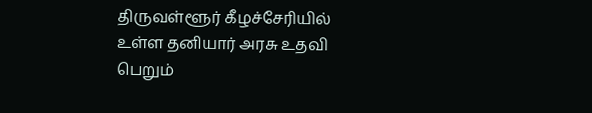திருவள்ளூர் கீழச்சேரியில் உள்ள தனியார் அரசு உதவி பெறும்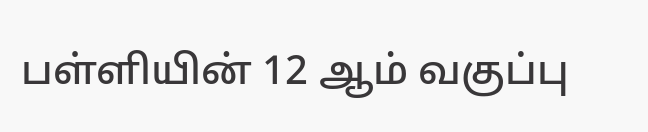பள்ளியின் 12 ஆம் வகுப்பு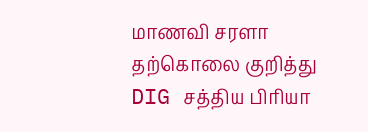மாணவி சரளா தற்கொலை குறித்து DIG சத்திய பிரியா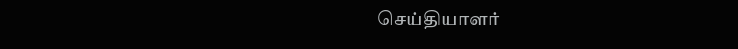செய்தியாளர்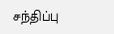சந்திப்பு